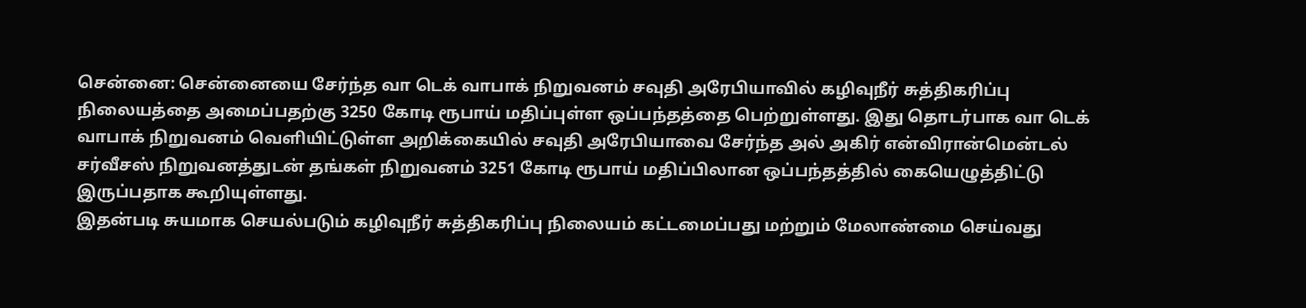சென்னை: சென்னையை சேர்ந்த வா டெக் வாபாக் நிறுவனம் சவுதி அரேபியாவில் கழிவுநீர் சுத்திகரிப்பு நிலையத்தை அமைப்பதற்கு 3250 கோடி ரூபாய் மதிப்புள்ள ஒப்பந்தத்தை பெற்றுள்ளது. இது தொடர்பாக வா டெக் வாபாக் நிறுவனம் வெளியிட்டுள்ள அறிக்கையில் சவுதி அரேபியாவை சேர்ந்த அல் அகிர் என்விரான்மென்டல் சர்வீசஸ் நிறுவனத்துடன் தங்கள் நிறுவனம் 3251 கோடி ரூபாய் மதிப்பிலான ஒப்பந்தத்தில் கையெழுத்திட்டு இருப்பதாக கூறியுள்ளது.
இதன்படி சுயமாக செயல்படும் கழிவுநீர் சுத்திகரிப்பு நிலையம் கட்டமைப்பது மற்றும் மேலாண்மை செய்வது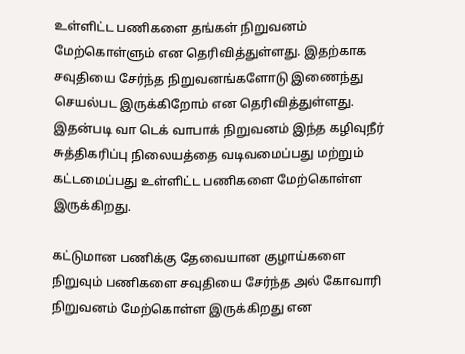உள்ளிட்ட பணிகளை தங்கள் நிறுவனம் மேற்கொள்ளும் என தெரிவித்துள்ளது. இதற்காக சவுதியை சேர்ந்த நிறுவனங்களோடு இணைந்து செயல்பட இருக்கிறோம் என தெரிவித்துள்ளது. இதன்படி வா டெக் வாபாக் நிறுவனம் இந்த கழிவுநீர் சுத்திகரிப்பு நிலையத்தை வடிவமைப்பது மற்றும் கட்டமைப்பது உள்ளிட்ட பணிகளை மேற்கொள்ள இருக்கிறது.

கட்டுமான பணிக்கு தேவையான குழாய்களை நிறுவும் பணிகளை சவுதியை சேர்ந்த அல் கோவாரி நிறுவனம் மேற்கொள்ள இருக்கிறது என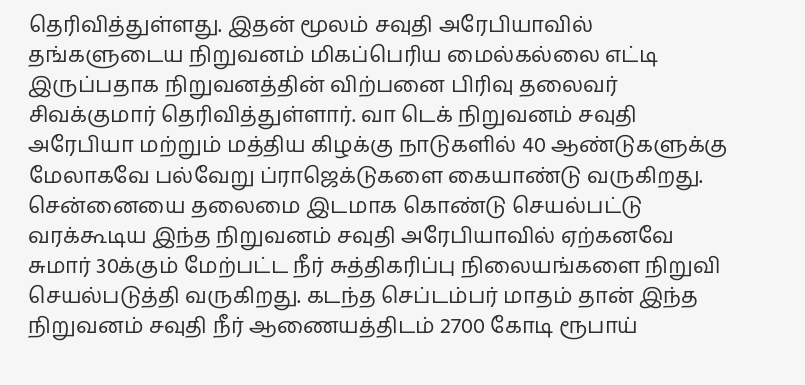தெரிவித்துள்ளது. இதன் மூலம் சவுதி அரேபியாவில் தங்களுடைய நிறுவனம் மிகப்பெரிய மைல்கல்லை எட்டி இருப்பதாக நிறுவனத்தின் விற்பனை பிரிவு தலைவர் சிவக்குமார் தெரிவித்துள்ளார். வா டெக் நிறுவனம் சவுதி அரேபியா மற்றும் மத்திய கிழக்கு நாடுகளில் 40 ஆண்டுகளுக்கு மேலாகவே பல்வேறு ப்ராஜெக்டுகளை கையாண்டு வருகிறது.
சென்னையை தலைமை இடமாக கொண்டு செயல்பட்டு வரக்கூடிய இந்த நிறுவனம் சவுதி அரேபியாவில் ஏற்கனவே சுமார் 30க்கும் மேற்பட்ட நீர் சுத்திகரிப்பு நிலையங்களை நிறுவி செயல்படுத்தி வருகிறது. கடந்த செப்டம்பர் மாதம் தான் இந்த நிறுவனம் சவுதி நீர் ஆணையத்திடம் 2700 கோடி ரூபாய்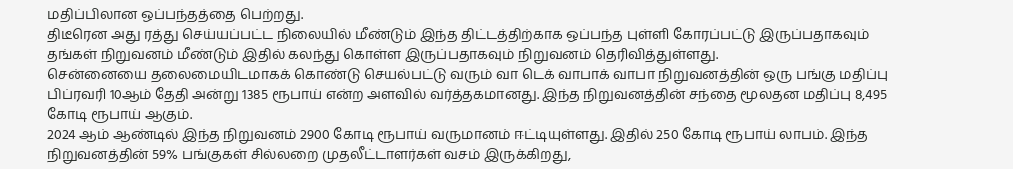மதிப்பிலான ஒப்பந்தத்தை பெற்றது.
திடீரென அது ரத்து செய்யப்பட்ட நிலையில் மீண்டும் இந்த திட்டத்திற்காக ஒப்பந்த புள்ளி கோரப்பட்டு இருப்பதாகவும் தங்கள் நிறுவனம் மீண்டும் இதில் கலந்து கொள்ள இருப்பதாகவும் நிறுவனம் தெரிவித்துள்ளது.
சென்னையை தலைமையிடமாகக் கொண்டு செயல்பட்டு வரும் வா டெக் வாபாக் வாபா நிறுவனத்தின் ஒரு பங்கு மதிப்பு பிப்ரவரி 10ஆம் தேதி அன்று 1385 ரூபாய் என்ற அளவில் வர்த்தகமானது. இந்த நிறுவனத்தின் சந்தை மூலதன மதிப்பு 8,495 கோடி ரூபாய் ஆகும்.
2024 ஆம் ஆண்டில் இந்த நிறுவனம் 2900 கோடி ரூபாய் வருமானம் ஈட்டியுள்ளது. இதில் 250 கோடி ரூபாய் லாபம். இந்த நிறுவனத்தின் 59% பங்குகள் சில்லறை முதலீட்டாளர்கள் வசம் இருக்கிறது,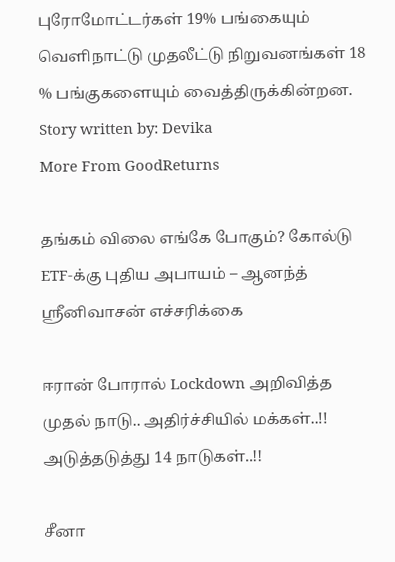புரோமோட்டர்கள் 19% பங்கையும் வெளிநாட்டு முதலீட்டு நிறுவனங்கள் 18 % பங்குகளையும் வைத்திருக்கின்றன.
Story written by: Devika
More From GoodReturns

தங்கம் விலை எங்கே போகும்? கோல்டு ETF-க்கு புதிய அபாயம் – ஆனந்த் ஸ்ரீனிவாசன் எச்சரிக்கை

ஈரான் போரால் Lockdown அறிவித்த முதல் நாடு.. அதிர்ச்சியில் மக்கள்..!! அடுத்தடுத்து 14 நாடுகள்..!!

சீனா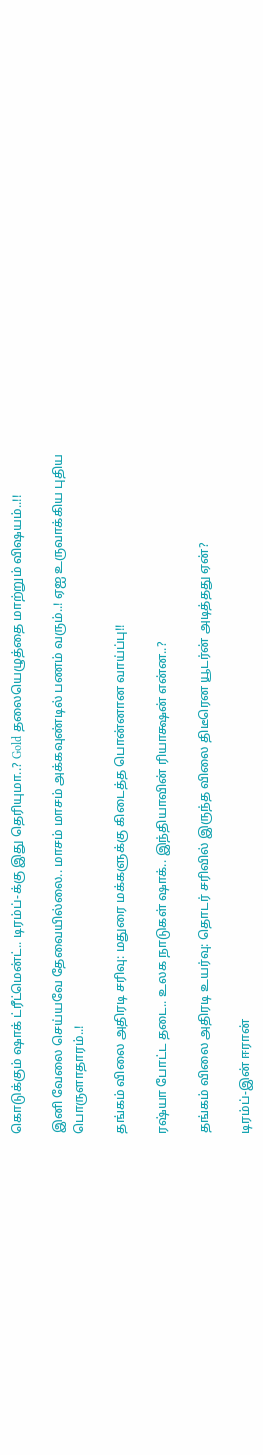கொடுக்கும் ஷாக் ட்ரீட்மென்ட்.. டிரம்ப்-க்கு இது தெரியுமா..? Gold தலையெழுத்தை மாற்றும் விஷயம்..!!

இனி வேலை செய்யவே தேவையில்லை.. மாசம் மாசம் அக்கவுண்டில் பணம் வரும்..! ஏஐ உருவாக்கிய புதிய பொருளாதாரம்..!

தங்கம் விலை அதிரடி சரிவு: மதுரை மக்களுக்கு கிடைத்த பொன்னான வாய்ப்பு!!

ரஷ்யா போட்ட தடை.. உலக நாடுகள் ஷாக்.. இந்தியாவின் ரியாக்ஷன் என்ன..?

தங்கம் விலை அதிரடி உயர்வு: தொடர் சரிவில் இருந்த விலை திடீரென யூடர்ன் அடித்தது ஏன்?

டிரம்ப்-இன் ஈரான்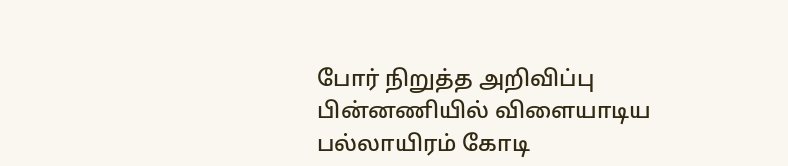போர் நிறுத்த அறிவிப்பு பின்னணியில் விளையாடிய பல்லாயிரம் கோடி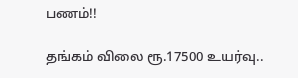பணம்!!

தங்கம் விலை ரூ.17500 உயர்வு..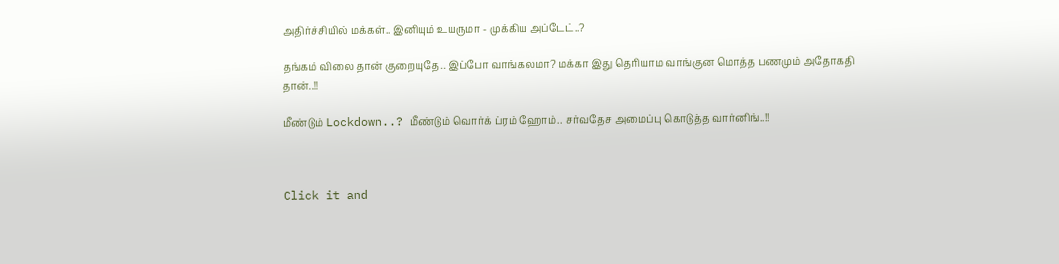அதிர்ச்சியில் மக்கள்.. இனியும் உயருமா - முக்கிய அப்டேட்..?

தங்கம் விலை தான் குறையுதே.. இப்போ வாங்கலமா? மக்கா இது தெரியாம வாங்குன மொத்த பணமும் அதோகதி தான்..!!

மீண்டும் Lockdown..? மீண்டும் வொர்க் ப்ரம் ஹோம்.. சர்வதேச அமைப்பு கொடுத்த வார்னிங்..!!



Click it and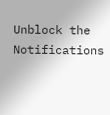Unblock the Notifications